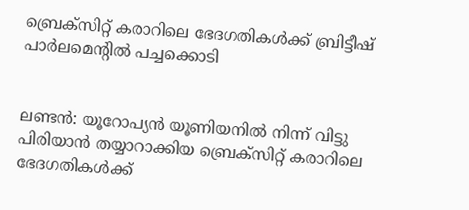ബ്രെക്സിറ്റ് കരാറിലെ ഭേദഗതികള്‍ക്ക് ബ്രിട്ടീഷ് പാര്‍ലമെന്‍റില്‍ പച്ചക്കൊടി


ലണ്ടന്‍: യൂറോപ്യന്‍ യൂണിയനില്‍ നിന്ന് വിട്ടു പിരിയാന്‍ തയ്യാറാക്കിയ ബ്രെക്സിറ്റ് കരാറിലെ ഭേദഗതികള്‍ക്ക്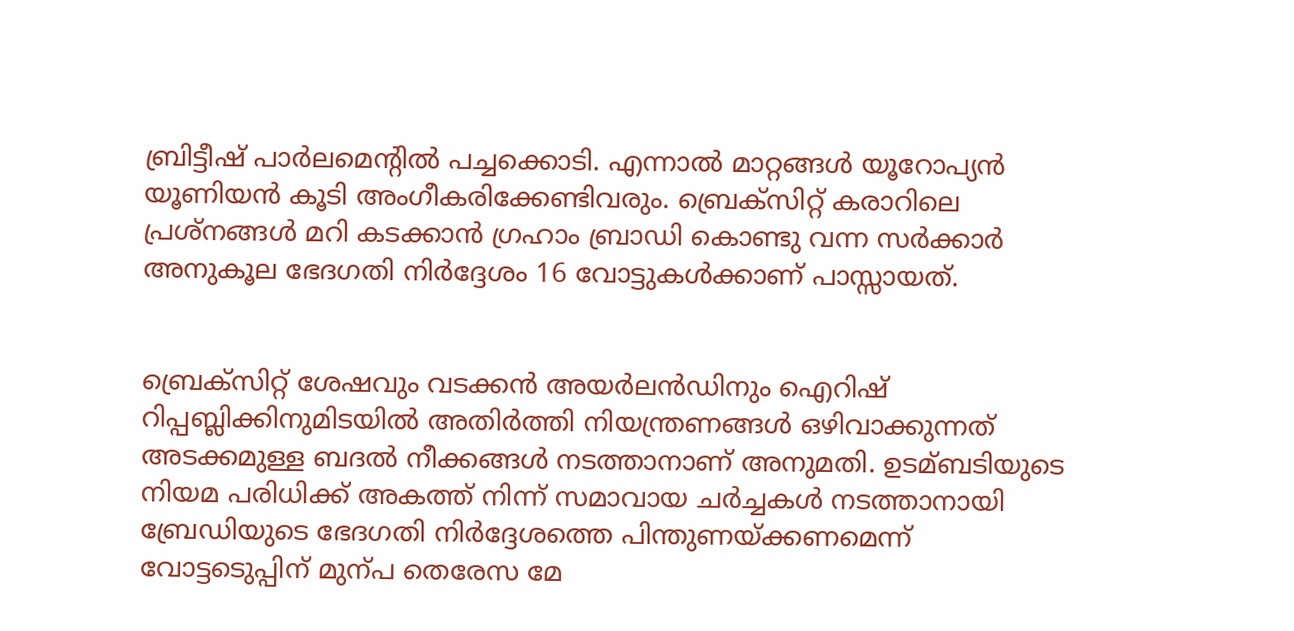ബ്രിട്ടീഷ് പാര്‍ലമെന്‍റില്‍ പച്ചക്കൊടി. എന്നാല്‍ മാറ്റങ്ങള്‍ യൂറോപ്യന്‍ യൂണിയന്‍ കൂടി അംഗീകരിക്കേണ്ടിവരും. ബ്രെക്സിറ്റ് കരാറിലെ പ്രശ്നങ്ങള്‍ മറി കടക്കാന്‍ ഗ്രഹാം ബ്രാഡി കൊണ്ടു വന്ന സര്‍ക്കാര്‍ അനുകൂല ഭേദഗതി നിര്‍ദ്ദേശം 16 വോട്ടുകള്‍ക്കാണ് പാസ്സായത്.


ബ്രെക്സിറ്റ് ശേഷവും വടക്കന്‍ അയര്‍ലന്‍ഡിനും ഐറിഷ് റിപ്പബ്ലിക്കിനുമിടയില്‍ അതിര്‍ത്തി നിയന്ത്രണങ്ങള്‍ ഒഴിവാക്കുന്നത് അടക്കമുള്ള ബദല്‍ നീക്കങ്ങള്‍ നടത്താനാണ് അനുമതി. ഉടമ്ബടിയുടെ നിയമ പരിധിക്ക് അകത്ത് നിന്ന് സമാവായ ചര്‍ച്ചകള്‍ നടത്താനായി ബ്രേഡിയുടെ ഭേദഗതി നിര്‍ദ്ദേശത്തെ പിന്തുണയ്ക്കണമെന്ന് വോട്ടടെുപ്പിന് മുന്പ തെരേസ മേ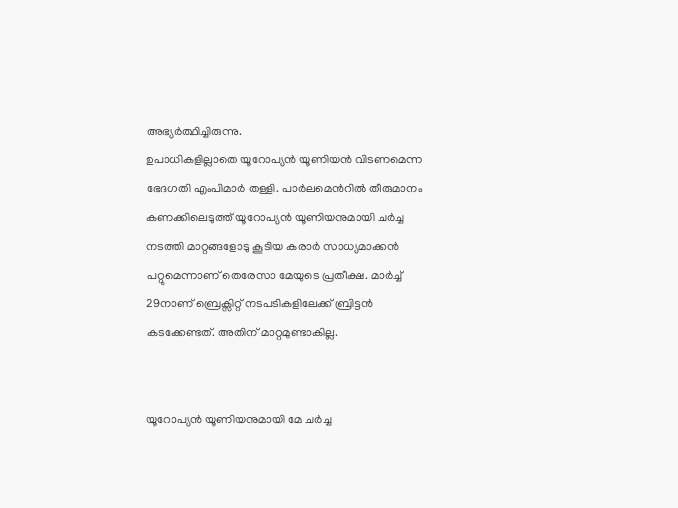അഭ്യര്‍ത്ഥിച്ചിരുന്നു.
ഉപാധികളില്ലാതെ യൂറോപ്യന്‍ യൂണിയന്‍ വിടണമെന്ന ഭേദഗതി എംപിമാര്‍ തള്ളി. പാര്‍ലമെന്‍റില്‍ തീരുമാനം കണക്കിലെടുത്ത് യൂറോപ്യന്‍ യൂണിയനുമായി ചര്‍ച്ച നടത്തി മാറ്റങ്ങളോടു കൂടിയ കരാര്‍ സാധ്യമാക്കന്‍ പറ്റുമെന്നാണ് തെരേസാ മേയുടെ പ്രതീക്ഷ. മാര്‍ച്ച്‌ 29നാണ് ബ്രെക്സിറ്റ് നടപടികളിലേക്ക് ബ്രിട്ടന്‍ കടക്കേണ്ടത്. അതിന് മാറ്റമുണ്ടാകില്ല.


യൂറോപ്യന്‍ യൂണിയനുമായി മേ ചര്‍ച്ച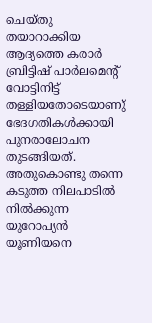ചെയ്തു തയാറാക്കിയ ആദ്യത്തെ കരാര്‍ ബ്രിട്ടിഷ് പാര്‍ലമെന്റ് വോട്ടിനിട്ട് തള്ളിയതോടെയാണു് ഭേദഗതികള്‍ക്കായി പുനരാലോചന തുടങ്ങിയത്. അതുകൊണ്ടു തന്നെ കടുത്ത നിലപാടില്‍ നില്‍ക്കുന്ന യുറോപ്യന്‍ യൂണിയനെ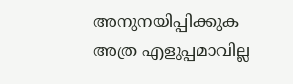അനുനയിപ്പിക്കുക അത്ര എളുപ്പമാവില്ല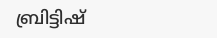ബ്രിട്ടിഷ്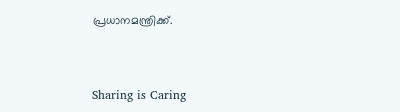പ്രധാനമന്ത്രിക്ക്.



Sharing is Caring